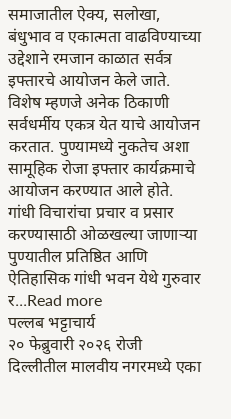समाजातील ऐक्य, सलोखा, बंधुभाव व एकात्मता वाढविण्याच्या उद्देशाने रमजान काळात सर्वत्र इफ्तारचे आयोजन केले जाते. विशेष म्हणजे अनेक ठिकाणी सर्वधर्मीय एकत्र येत याचे आयोजन करतात. पुण्यामध्ये नुकतेच अशा सामूहिक रोजा इफ्तार कार्यक्रमाचे आयोजन करण्यात आले होते.
गांधी विचारांचा प्रचार व प्रसार करण्यासाठी ओळखल्या जाणाऱ्या पुण्यातील प्रतिष्ठित आणि ऐतिहासिक गांधी भवन येथे गुरुवार र...Read more
पल्लब भट्टाचार्य
२० फेब्रुवारी २०२६ रोजी दिल्लीतील मालवीय नगरमध्ये एका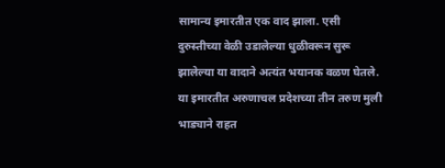सामान्य इमारतीत एक वाद झाला. एसी दुरुस्तीच्या वेळी उडालेल्या धुळीवरून सुरू झालेल्या या वादाने अत्यंत भयानक वळण घेतले. या इमारतीत अरुणाचल प्रदेशच्या तीन तरुण मुली भाड्याने राहत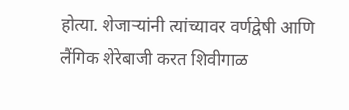होत्या. शेजाऱ्यांनी त्यांच्यावर वर्णद्वेषी आणि लैंगिक शेरेबाजी करत शिवीगाळ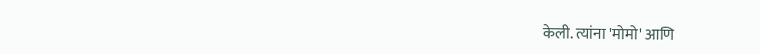केली. त्यांना 'मोमो' आणि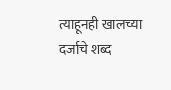त्याहूनही खालच्या दर्जाचे शब्द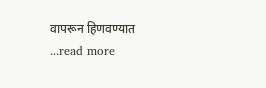वापरून हिणवण्यात ...read more